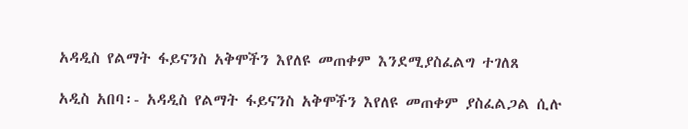አዳዲስ የልማት ፋይናንስ አቅሞችን እየለዩ መጠቀም እንደሚያስፈልግ ተገለጸ

አዲስ አበባ፡- አዳዲስ የልማት ፋይናንስ አቅሞችን እየለዩ መጠቀም ያስፈልጋል ሲሉ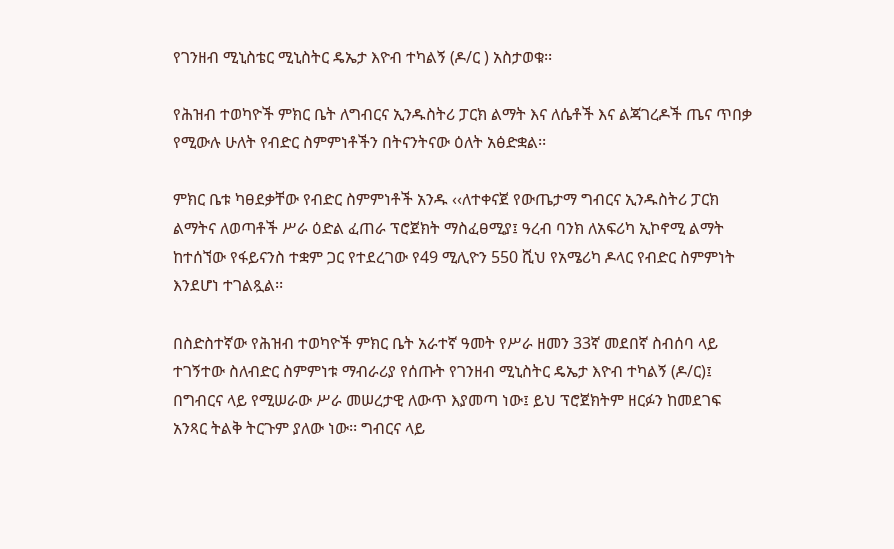የገንዘብ ሚኒስቴር ሚኒስትር ዴኤታ እዮብ ተካልኝ (ዶ/ር ) አስታወቁ፡፡

የሕዝብ ተወካዮች ምክር ቤት ለግብርና ኢንዱስትሪ ፓርክ ልማት እና ለሴቶች እና ልጃገረዶች ጤና ጥበቃ የሚውሉ ሁለት የብድር ስምምነቶችን በትናንትናው ዕለት አፅድቋል፡፡

ምክር ቤቱ ካፀደቃቸው የብድር ስምምነቶች አንዱ ‹‹ለተቀናጀ የውጤታማ ግብርና ኢንዱስትሪ ፓርክ ልማትና ለወጣቶች ሥራ ዕድል ፈጠራ ፕሮጀክት ማስፈፀሚያ፤ ዓረብ ባንክ ለአፍሪካ ኢኮኖሚ ልማት ከተሰኘው የፋይናንስ ተቋም ጋር የተደረገው የ49 ሚሊዮን 550 ሺህ የአሜሪካ ዶላር የብድር ስምምነት እንደሆነ ተገልጿል፡፡

በስድስተኛው የሕዝብ ተወካዮች ምክር ቤት አራተኛ ዓመት የሥራ ዘመን 33ኛ መደበኛ ስብሰባ ላይ ተገኝተው ስለብድር ስምምነቱ ማብራሪያ የሰጡት የገንዘብ ሚኒስትር ዴኤታ እዮብ ተካልኝ (ዶ/ር)፤ በግብርና ላይ የሚሠራው ሥራ መሠረታዊ ለውጥ እያመጣ ነው፤ ይህ ፕሮጀክትም ዘርፉን ከመደገፍ አንጻር ትልቅ ትርጉም ያለው ነው፡፡ ግብርና ላይ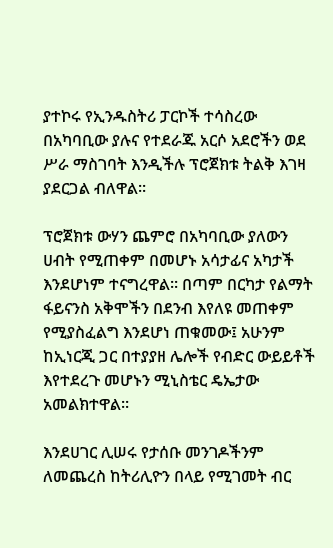ያተኮሩ የኢንዱስትሪ ፓርኮች ተሳስረው በአካባቢው ያሉና የተደራጁ አርሶ አደሮችን ወደ ሥራ ማስገባት እንዲችሉ ፕሮጀክቱ ትልቅ እገዛ ያደርጋል ብለዋል፡፡

ፕሮጀክቱ ውሃን ጨምሮ በአካባቢው ያለውን ሀብት የሚጠቀም በመሆኑ አሳታፊና አካታች እንደሆነም ተናግረዋል፡፡ በጣም በርካታ የልማት ፋይናንስ አቅሞችን በደንብ እየለዩ መጠቀም የሚያስፈልግ እንደሆነ ጠቁመው፤ አሁንም ከኢነርጂ ጋር በተያያዘ ሌሎች የብድር ውይይቶች እየተደረጉ መሆኑን ሚኒስቴር ዴኤታው አመልክተዋል፡፡

እንደሀገር ሊሠሩ የታሰቡ መንገዶችንም ለመጨረስ ከትሪሊዮን በላይ የሚገመት ብር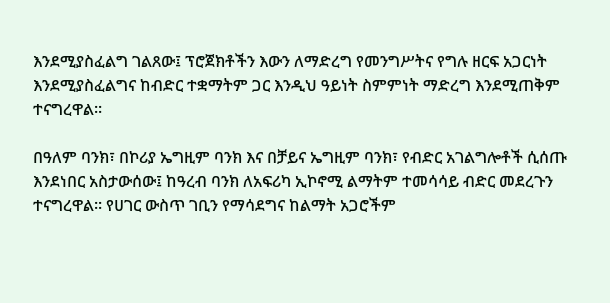እንደሚያስፈልግ ገልጸው፤ ፕሮጀክቶችን እውን ለማድረግ የመንግሥትና የግሉ ዘርፍ አጋርነት እንደሚያስፈልግና ከብድር ተቋማትም ጋር እንዲህ ዓይነት ስምምነት ማድረግ እንደሚጠቅም ተናግረዋል፡፡

በዓለም ባንክ፣ በኮሪያ ኤግዚም ባንክ እና በቻይና ኤግዚም ባንክ፣ የብድር አገልግሎቶች ሲሰጡ እንደነበር አስታውሰው፤ ከዓረብ ባንክ ለአፍሪካ ኢኮኖሚ ልማትም ተመሳሳይ ብድር መደረጉን ተናግረዋል፡፡ የሀገር ውስጥ ገቢን የማሳደግና ከልማት አጋሮችም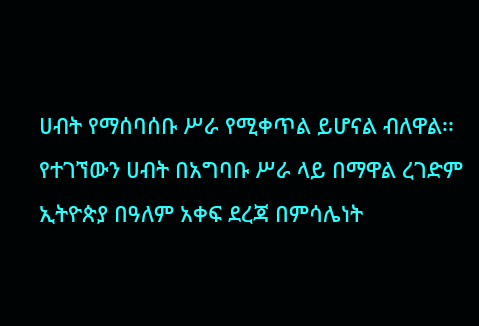ሀብት የማሰባሰቡ ሥራ የሚቀጥል ይሆናል ብለዋል፡፡ የተገኘውን ሀብት በአግባቡ ሥራ ላይ በማዋል ረገድም ኢትዮጵያ በዓለም አቀፍ ደረጃ በምሳሌነት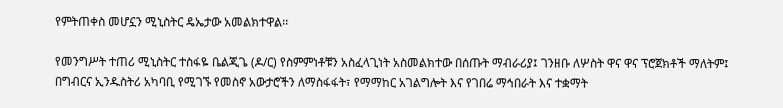የምትጠቀስ መሆኗን ሚኒስትር ዴኤታው አመልክተዋል፡፡

የመንግሥት ተጠሪ ሚኒስትር ተስፋዬ ቤልጂጌ (ዶ/ር) የስምምነቶቹን አስፈላጊነት አስመልክተው በሰጡት ማብራሪያ፤ ገንዘቡ ለሦስት ዋና ዋና ፕሮጀክቶች ማለትም፤ በግብርና ኢንዱስትሪ አካባቢ የሚገኙ የመስኖ አውታሮችን ለማስፋፋት፣ የማማከር አገልግሎት እና የገበሬ ማኅበራት እና ተቋማት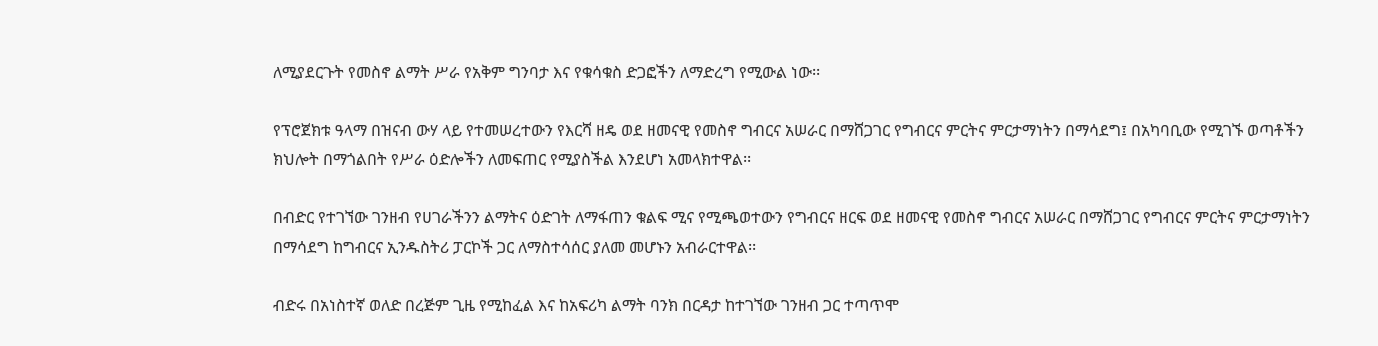ለሚያደርጉት የመስኖ ልማት ሥራ የአቅም ግንባታ እና የቁሳቁስ ድጋፎችን ለማድረግ የሚውል ነው፡፡

የፕሮጀክቱ ዓላማ በዝናብ ውሃ ላይ የተመሠረተውን የእርሻ ዘዴ ወደ ዘመናዊ የመስኖ ግብርና አሠራር በማሸጋገር የግብርና ምርትና ምርታማነትን በማሳደግ፤ በአካባቢው የሚገኙ ወጣቶችን ክህሎት በማጎልበት የሥራ ዕድሎችን ለመፍጠር የሚያስችል እንደሆነ አመላክተዋል፡፡

በብድር የተገኘው ገንዘብ የሀገራችንን ልማትና ዕድገት ለማፋጠን ቁልፍ ሚና የሚጫወተውን የግብርና ዘርፍ ወደ ዘመናዊ የመስኖ ግብርና አሠራር በማሸጋገር የግብርና ምርትና ምርታማነትን በማሳደግ ከግብርና ኢንዱስትሪ ፓርኮች ጋር ለማስተሳሰር ያለመ መሆኑን አብራርተዋል፡፡

ብድሩ በአነስተኛ ወለድ በረጅም ጊዜ የሚከፈል እና ከአፍሪካ ልማት ባንክ በርዳታ ከተገኘው ገንዘብ ጋር ተጣጥሞ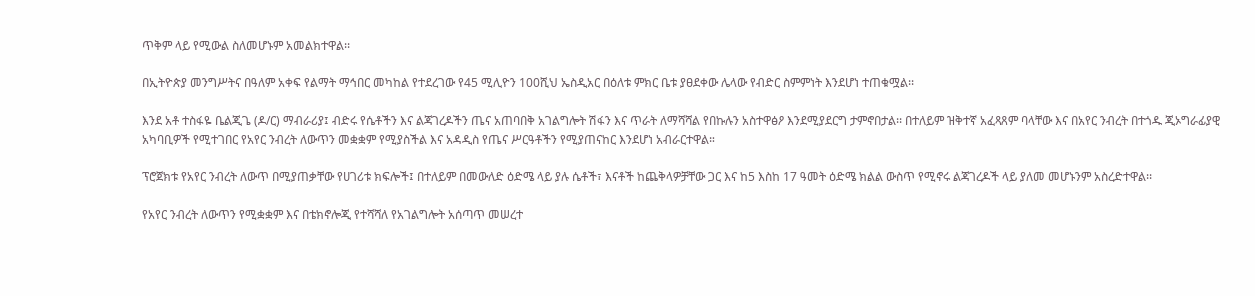ጥቅም ላይ የሚውል ስለመሆኑም አመልክተዋል፡፡

በኢትዮጵያ መንግሥትና በዓለም አቀፍ የልማት ማኅበር መካከል የተደረገው የ45 ሚሊዮን 100ሺህ ኤስዲአር በዕለቱ ምክር ቤቱ ያፀደቀው ሌላው የብድር ስምምነት እንደሆነ ተጠቁሟል፡፡

እንደ አቶ ተስፋዬ ቤልጂጌ (ዶ/ር) ማብራሪያ፤ ብድሩ የሴቶችን እና ልጃገረዶችን ጤና አጠባበቅ አገልግሎት ሽፋን እና ጥራት ለማሻሻል የበኩሉን አስተዋፅዖ እንደሚያደርግ ታምኖበታል፡፡ በተለይም ዝቅተኛ አፈጻጸም ባላቸው እና በአየር ንብረት በተጎዱ ጂኦግራፊያዊ አካባቢዎች የሚተገበር የአየር ንብረት ለውጥን መቋቋም የሚያስችል እና አዳዲስ የጤና ሥርዓቶችን የሚያጠናከር እንደሆነ አብራርተዋል።

ፕሮጀክቱ የአየር ንብረት ለውጥ በሚያጠቃቸው የሀገሪቱ ክፍሎች፤ በተለይም በመውለድ ዕድሜ ላይ ያሉ ሴቶች፣ እናቶች ከጨቅላዎቻቸው ጋር እና ከ5 እስከ 17 ዓመት ዕድሜ ክልል ውስጥ የሚኖሩ ልጃገረዶች ላይ ያለመ መሆኑንም አስረድተዋል፡፡

የአየር ንብረት ለውጥን የሚቋቋም እና በቴክኖሎጂ የተሻሻለ የአገልግሎት አሰጣጥ መሠረተ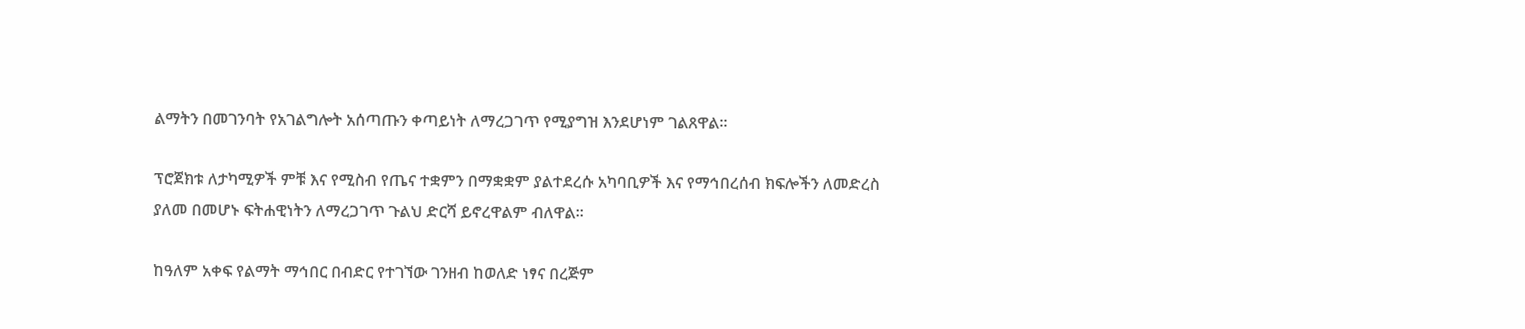ልማትን በመገንባት የአገልግሎት አሰጣጡን ቀጣይነት ለማረጋገጥ የሚያግዝ እንደሆነም ገልጸዋል፡፡

ፕሮጀክቱ ለታካሚዎች ምቹ እና የሚስብ የጤና ተቋምን በማቋቋም ያልተደረሱ አካባቢዎች እና የማኅበረሰብ ክፍሎችን ለመድረስ ያለመ በመሆኑ ፍትሐዊነትን ለማረጋገጥ ጉልህ ድርሻ ይኖረዋልም ብለዋል።

ከዓለም አቀፍ የልማት ማኅበር በብድር የተገኘው ገንዘብ ከወለድ ነፃና በረጅም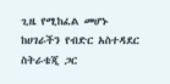ጊዜ የሚከፈል መሆኑ ከሀገራችን የብድር አስተዳደር ስትራቴጂ ጋር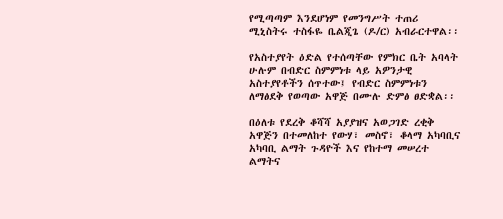የሚጣጣም እንደሆነም የመንግሥት ተጠሪ ሚኒስትሩ ተስፋዬ ቤልጂጌ (ዶ/ር) አብራርተዋል፡፡

የአስተያየት ዕድል የተሰጣቸው የምክር ቤት አባላት ሁሉም በብድር ስምምነቱ ላይ አዎንታዊ አስተያየቶችን ሰጥተው፤ የብድር ስምምነቱን ለማፅደቅ የወጣው አዋጅ በሙሉ ድምፅ ፀድቋል፡፡

በዕለቱ የደረቅ ቆሻሻ አያያዝና አወጋገድ ረቂቅ አዋጅን በተመለከተ የውሃ፣ መስኖ፣ ቆላማ አካባቢና አካባቢ ልማት ጉዳዮች እና የከተማ መሠረተ ልማትና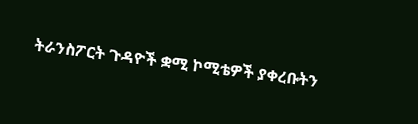ትራንስፖርት ጉዳዮች ቋሚ ኮሚቴዎች ያቀረቡትን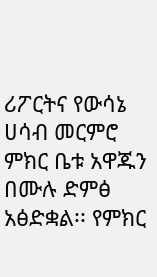ሪፖርትና የውሳኔ ሀሳብ መርምሮ ምክር ቤቱ አዋጁን በሙሉ ድምፅ አፅድቋል፡፡ የምክር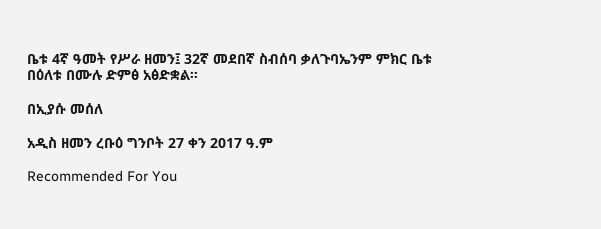ቤቱ 4ኛ ዓመት የሥራ ዘመን፤ 32ኛ መደበኛ ስብሰባ ቃለጉባኤንም ምክር ቤቱ በዕለቱ በሙሉ ድምፅ አፅድቋል፡፡

በኢያሱ መሰለ

አዲስ ዘመን ረቡዕ ግንቦት 27 ቀን 2017 ዓ.ም

Recommended For You